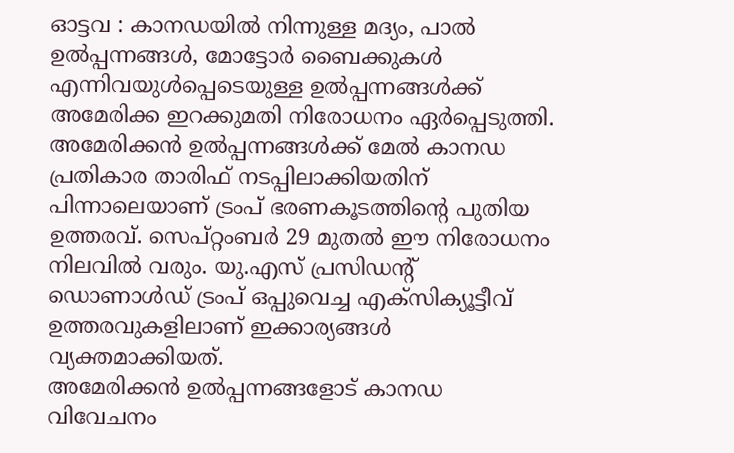ഓട്ടവ : കാനഡയിൽ നിന്നുള്ള മദ്യം, പാൽ ഉൽപ്പന്നങ്ങൾ, മോട്ടോർ ബൈക്കുകൾ എന്നിവയുൾപ്പെടെയുള്ള ഉൽപ്പന്നങ്ങൾക്ക് അമേരിക്ക ഇറക്കുമതി നിരോധനം ഏർപ്പെടുത്തി. അമേരിക്കൻ ഉൽപ്പന്നങ്ങൾക്ക് മേൽ കാനഡ പ്രതികാര താരിഫ് നടപ്പിലാക്കിയതിന് പിന്നാലെയാണ് ട്രംപ് ഭരണകൂടത്തിന്റെ പുതിയ ഉത്തരവ്. സെപ്റ്റംബർ 29 മുതൽ ഈ നിരോധനം നിലവിൽ വരും. യു.എസ് പ്രസിഡന്റ് ഡൊണാൾഡ് ട്രംപ് ഒപ്പുവെച്ച എക്സിക്യൂട്ടീവ് ഉത്തരവുകളിലാണ് ഇക്കാര്യങ്ങൾ വ്യക്തമാക്കിയത്.
അമേരിക്കൻ ഉൽപ്പന്നങ്ങളോട് കാനഡ വിവേചനം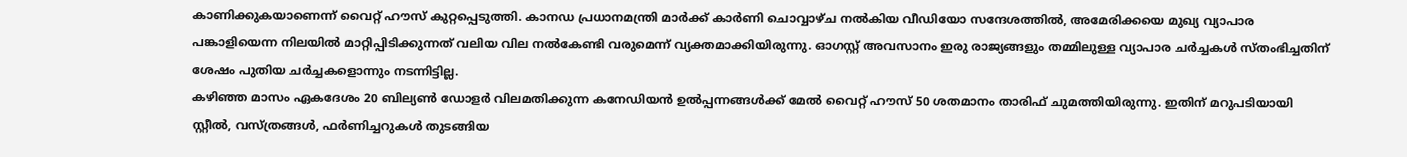കാണിക്കുകയാണെന്ന് വൈറ്റ് ഹൗസ് കുറ്റപ്പെടുത്തി. കാനഡ പ്രധാനമന്ത്രി മാർക്ക് കാർണി ചൊവ്വാഴ്ച നൽകിയ വീഡിയോ സന്ദേശത്തിൽ, അമേരിക്കയെ മുഖ്യ വ്യാപാര പങ്കാളിയെന്ന നിലയിൽ മാറ്റിപ്പിടിക്കുന്നത് വലിയ വില നൽകേണ്ടി വരുമെന്ന് വ്യക്തമാക്കിയിരുന്നു. ഓഗസ്റ്റ് അവസാനം ഇരു രാജ്യങ്ങളും തമ്മിലുള്ള വ്യാപാര ചർച്ചകൾ സ്തംഭിച്ചതിന് ശേഷം പുതിയ ചർച്ചകളൊന്നും നടന്നിട്ടില്ല.
കഴിഞ്ഞ മാസം ഏകദേശം 20 ബില്യൺ ഡോളർ വിലമതിക്കുന്ന കനേഡിയൻ ഉൽപ്പന്നങ്ങൾക്ക് മേൽ വൈറ്റ് ഹൗസ് 50 ശതമാനം താരിഫ് ചുമത്തിയിരുന്നു. ഇതിന് മറുപടിയായി സ്റ്റീൽ, വസ്ത്രങ്ങൾ, ഫർണിച്ചറുകൾ തുടങ്ങിയ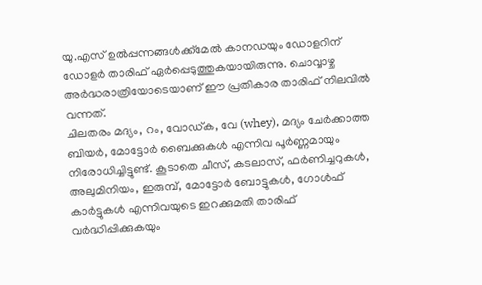യു.എസ് ഉൽപ്പന്നങ്ങൾക്ക്മേൽ കാനഡയും ഡോളറിന് ഡോളർ താരിഫ് ഏർപ്പെടുത്തുകയായിരുന്നു. ചൊവ്വാഴ്ച അർദ്ധരാത്രിയോടെയാണ് ഈ പ്രതികാര താരിഫ് നിലവിൽ വന്നത്.
ചിലതരം മദ്യം, റം, വോഡ്ക, വേ (whey), മദ്യം ചേർക്കാത്ത ബിയർ, മോട്ടോർ ബൈക്കുകൾ എന്നിവ പൂർണ്ണമായും നിരോധിച്ചിട്ടുണ്ട്. കൂടാതെ ചീസ്, കടലാസ്, ഫർണിച്ചറുകൾ, അലുമിനിയം, ഇരുമ്പ്, മോട്ടോർ ബോട്ടുകൾ, ഗോൾഫ് കാർട്ടുകൾ എന്നിവയുടെ ഇറക്കുമതി താരിഫ് വർദ്ധിപ്പിക്കുകയും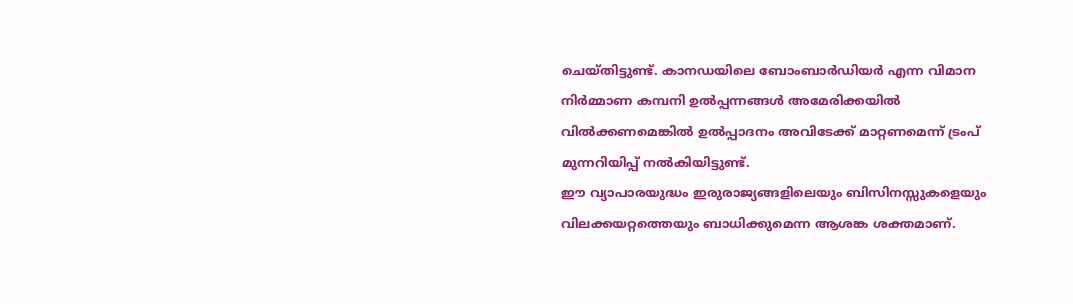ചെയ്തിട്ടുണ്ട്. കാനഡയിലെ ബോംബാർഡിയർ എന്ന വിമാന നിർമ്മാണ കമ്പനി ഉൽപ്പന്നങ്ങൾ അമേരിക്കയിൽ വിൽക്കണമെങ്കിൽ ഉൽപ്പാദനം അവിടേക്ക് മാറ്റണമെന്ന് ട്രംപ് മുന്നറിയിപ്പ് നൽകിയിട്ടുണ്ട്.
ഈ വ്യാപാരയുദ്ധം ഇരുരാജ്യങ്ങളിലെയും ബിസിനസ്സുകളെയും വിലക്കയറ്റത്തെയും ബാധിക്കുമെന്ന ആശങ്ക ശക്തമാണ്.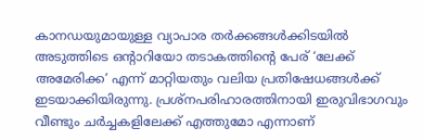കാനഡയുമായുള്ള വ്യാപാര തർക്കങ്ങൾക്കിടയിൽ അടുത്തിടെ ഒന്റാറിയോ തടാകത്തിന്റെ പേര് ‘ലേക്ക് അമേരിക്ക’ എന്ന് മാറ്റിയതും വലിയ പ്രതിഷേധങ്ങൾക്ക് ഇടയാക്കിയിരുന്നു. പ്രശ്നപരിഹാരത്തിനായി ഇരുവിഭാഗവും വീണ്ടും ചർച്ചകളിലേക്ക് എത്തുമോ എന്നാണ്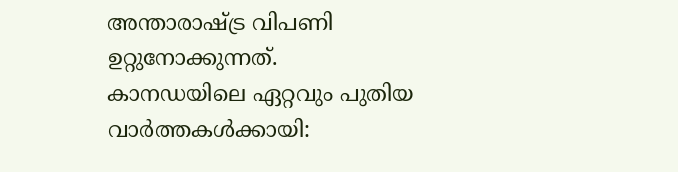അന്താരാഷ്ട്ര വിപണി ഉറ്റുനോക്കുന്നത്.
കാനഡയിലെ ഏറ്റവും പുതിയ വാർത്തകൾക്കായി: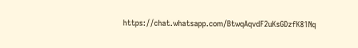https://chat.whatsapp.com/BtwqAqvdF2uKsGDzfK81Nq